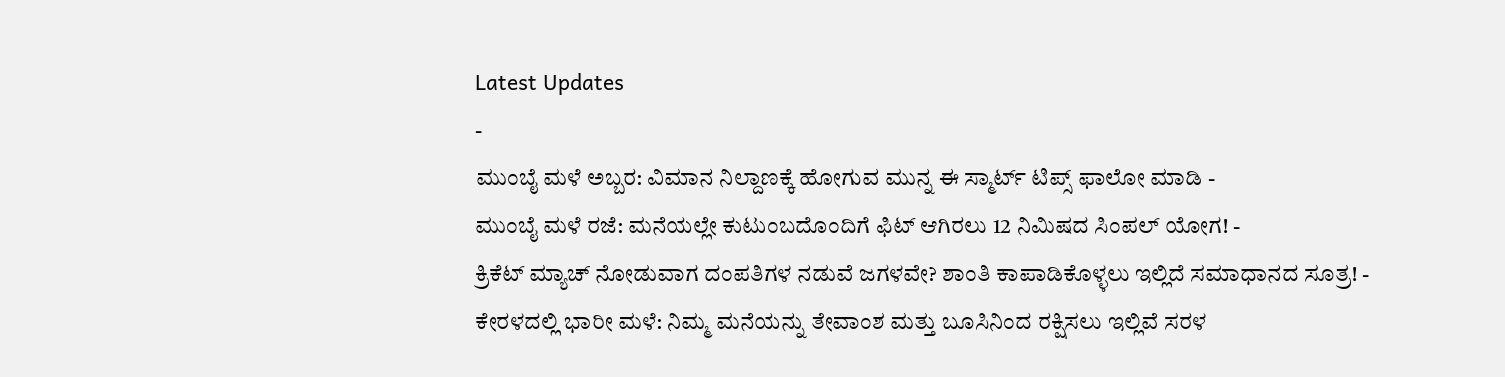Latest Updates
-
ಮುಂಬೈ ಮಳೆ ಅಬ್ಬರ: ವಿಮಾನ ನಿಲ್ದಾಣಕ್ಕೆ ಹೋಗುವ ಮುನ್ನ ಈ ಸ್ಮಾರ್ಟ್ ಟಿಪ್ಸ್ ಫಾಲೋ ಮಾಡಿ -
ಮುಂಬೈ ಮಳೆ ರಜೆ: ಮನೆಯಲ್ಲೇ ಕುಟುಂಬದೊಂದಿಗೆ ಫಿಟ್ ಆಗಿರಲು 12 ನಿಮಿಷದ ಸಿಂಪಲ್ ಯೋಗ! -
ಕ್ರಿಕೆಟ್ ಮ್ಯಾಚ್ ನೋಡುವಾಗ ದಂಪತಿಗಳ ನಡುವೆ ಜಗಳವೇ? ಶಾಂತಿ ಕಾಪಾಡಿಕೊಳ್ಳಲು ಇಲ್ಲಿದೆ ಸಮಾಧಾನದ ಸೂತ್ರ! -
ಕೇರಳದಲ್ಲಿ ಭಾರೀ ಮಳೆ: ನಿಮ್ಮ ಮನೆಯನ್ನು ತೇವಾಂಶ ಮತ್ತು ಬೂಸಿನಿಂದ ರಕ್ಷಿಸಲು ಇಲ್ಲಿವೆ ಸರಳ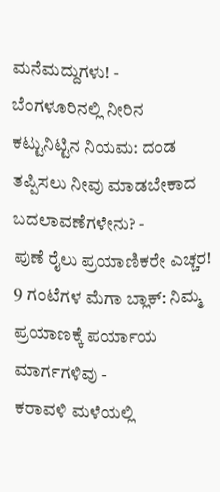ಮನೆಮದ್ದುಗಳು! -
ಬೆಂಗಳೂರಿನಲ್ಲಿ ನೀರಿನ ಕಟ್ಟುನಿಟ್ಟಿನ ನಿಯಮ: ದಂಡ ತಪ್ಪಿಸಲು ನೀವು ಮಾಡಬೇಕಾದ ಬದಲಾವಣೆಗಳೇನು? -
ಪುಣೆ ರೈಲು ಪ್ರಯಾಣಿಕರೇ ಎಚ್ಚರ! 9 ಗಂಟೆಗಳ ಮೆಗಾ ಬ್ಲಾಕ್: ನಿಮ್ಮ ಪ್ರಯಾಣಕ್ಕೆ ಪರ್ಯಾಯ ಮಾರ್ಗಗಳಿವು -
ಕರಾವಳಿ ಮಳೆಯಲ್ಲಿ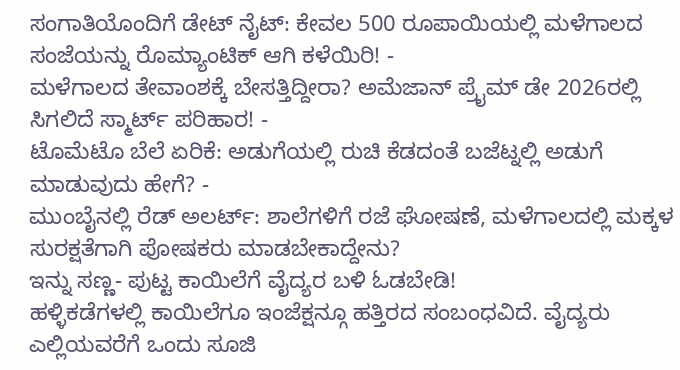ಸಂಗಾತಿಯೊಂದಿಗೆ ಡೇಟ್ ನೈಟ್: ಕೇವಲ 500 ರೂಪಾಯಿಯಲ್ಲಿ ಮಳೆಗಾಲದ ಸಂಜೆಯನ್ನು ರೊಮ್ಯಾಂಟಿಕ್ ಆಗಿ ಕಳೆಯಿರಿ! -
ಮಳೆಗಾಲದ ತೇವಾಂಶಕ್ಕೆ ಬೇಸತ್ತಿದ್ದೀರಾ? ಅಮೆಜಾನ್ ಪ್ರೈಮ್ ಡೇ 2026ರಲ್ಲಿ ಸಿಗಲಿದೆ ಸ್ಮಾರ್ಟ್ ಪರಿಹಾರ! -
ಟೊಮೆಟೊ ಬೆಲೆ ಏರಿಕೆ: ಅಡುಗೆಯಲ್ಲಿ ರುಚಿ ಕೆಡದಂತೆ ಬಜೆಟ್ನಲ್ಲಿ ಅಡುಗೆ ಮಾಡುವುದು ಹೇಗೆ? -
ಮುಂಬೈನಲ್ಲಿ ರೆಡ್ ಅಲರ್ಟ್: ಶಾಲೆಗಳಿಗೆ ರಜೆ ಘೋಷಣೆ, ಮಳೆಗಾಲದಲ್ಲಿ ಮಕ್ಕಳ ಸುರಕ್ಷತೆಗಾಗಿ ಪೋಷಕರು ಮಾಡಬೇಕಾದ್ದೇನು?
ಇನ್ನು ಸಣ್ಣ- ಪುಟ್ಟ ಕಾಯಿಲೆಗೆ ವೈದ್ಯರ ಬಳಿ ಓಡಬೇಡಿ!
ಹಳ್ಳಿಕಡೆಗಳಲ್ಲಿ ಕಾಯಿಲೆಗೂ ಇಂಜೆಕ್ಷನ್ಗೂ ಹತ್ತಿರದ ಸಂಬಂಧವಿದೆ. ವೈದ್ಯರು ಎಲ್ಲಿಯವರೆಗೆ ಒಂದು ಸೂಜಿ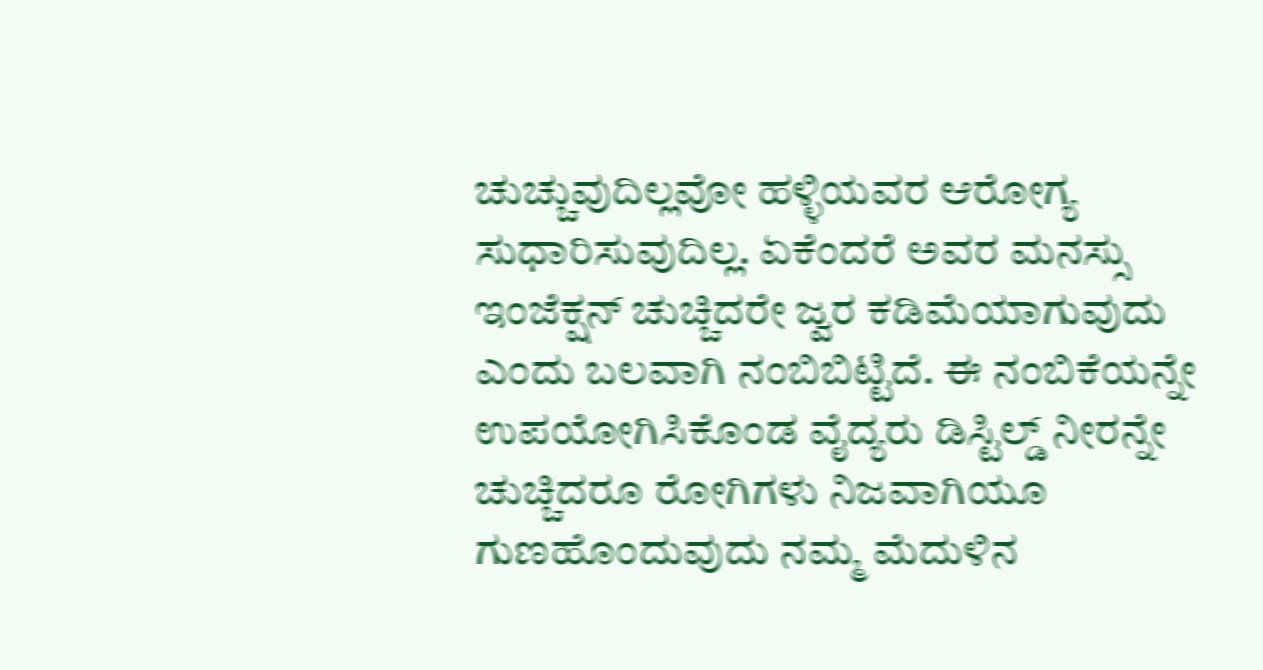ಚುಚ್ಚುವುದಿಲ್ಲವೋ ಹಳ್ಳಿಯವರ ಆರೋಗ್ಯ ಸುಧಾರಿಸುವುದಿಲ್ಲ. ಏಕೆಂದರೆ ಅವರ ಮನಸ್ಸು ಇಂಜೆಕ್ಷನ್ ಚುಚ್ಚಿದರೇ ಜ್ವರ ಕಡಿಮೆಯಾಗುವುದು ಎಂದು ಬಲವಾಗಿ ನಂಬಿಬಿಟ್ಟಿದೆ. ಈ ನಂಬಿಕೆಯನ್ನೇ ಉಪಯೋಗಿಸಿಕೊಂಡ ವೈದ್ಯರು ಡಿಸ್ಟಿಲ್ಡ್ ನೀರನ್ನೇ ಚುಚ್ಚಿದರೂ ರೋಗಿಗಳು ನಿಜವಾಗಿಯೂ ಗುಣಹೊಂದುವುದು ನಮ್ಮ ಮೆದುಳಿನ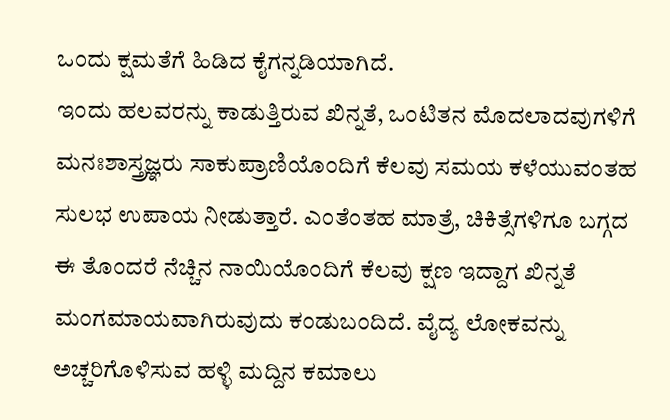ಒಂದು ಕ್ಷಮತೆಗೆ ಹಿಡಿದ ಕೈಗನ್ನಡಿಯಾಗಿದೆ.
ಇಂದು ಹಲವರನ್ನು ಕಾಡುತ್ತಿರುವ ಖಿನ್ನತೆ, ಒಂಟಿತನ ಮೊದಲಾದವುಗಳಿಗೆ ಮನಃಶಾಸ್ತ್ರಜ್ಞರು ಸಾಕುಪ್ರಾಣಿಯೊಂದಿಗೆ ಕೆಲವು ಸಮಯ ಕಳೆಯುವಂತಹ ಸುಲಭ ಉಪಾಯ ನೀಡುತ್ತಾರೆ. ಎಂತೆಂತಹ ಮಾತ್ರೆ, ಚಿಕಿತ್ಸೆಗಳಿಗೂ ಬಗ್ಗದ ಈ ತೊಂದರೆ ನೆಚ್ಚಿನ ನಾಯಿಯೊಂದಿಗೆ ಕೆಲವು ಕ್ಷಣ ಇದ್ದಾಗ ಖಿನ್ನತೆ ಮಂಗಮಾಯವಾಗಿರುವುದು ಕಂಡುಬಂದಿದೆ. ವೈದ್ಯ ಲೋಕವನ್ನು ಅಚ್ಚರಿಗೊಳಿಸುವ ಹಳ್ಳಿ ಮದ್ದಿನ ಕಮಾಲು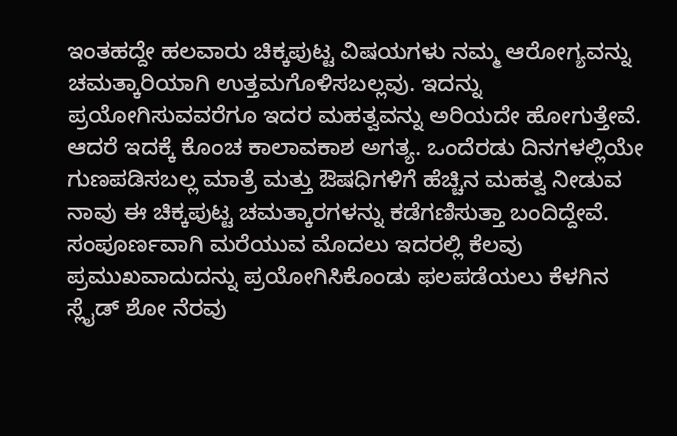ಇಂತಹದ್ದೇ ಹಲವಾರು ಚಿಕ್ಕಪುಟ್ಟ ವಿಷಯಗಳು ನಮ್ಮ ಆರೋಗ್ಯವನ್ನು ಚಮತ್ಕಾರಿಯಾಗಿ ಉತ್ತಮಗೊಳಿಸಬಲ್ಲವು. ಇದನ್ನು ಪ್ರಯೋಗಿಸುವವರೆಗೂ ಇದರ ಮಹತ್ವವನ್ನು ಅರಿಯದೇ ಹೋಗುತ್ತೇವೆ. ಆದರೆ ಇದಕ್ಕೆ ಕೊಂಚ ಕಾಲಾವಕಾಶ ಅಗತ್ಯ. ಒಂದೆರಡು ದಿನಗಳಲ್ಲಿಯೇ ಗುಣಪಡಿಸಬಲ್ಲ ಮಾತ್ರೆ ಮತ್ತು ಔಷಧಿಗಳಿಗೆ ಹೆಚ್ಚಿನ ಮಹತ್ವ ನೀಡುವ ನಾವು ಈ ಚಿಕ್ಕಪುಟ್ಟ ಚಮತ್ಕಾರಗಳನ್ನು ಕಡೆಗಣಿಸುತ್ತಾ ಬಂದಿದ್ದೇವೆ. ಸಂಪೂರ್ಣವಾಗಿ ಮರೆಯುವ ಮೊದಲು ಇದರಲ್ಲಿ ಕೆಲವು ಪ್ರಮುಖವಾದುದನ್ನು ಪ್ರಯೋಗಿಸಿಕೊಂಡು ಫಲಪಡೆಯಲು ಕೆಳಗಿನ ಸ್ಲೈಡ್ ಶೋ ನೆರವು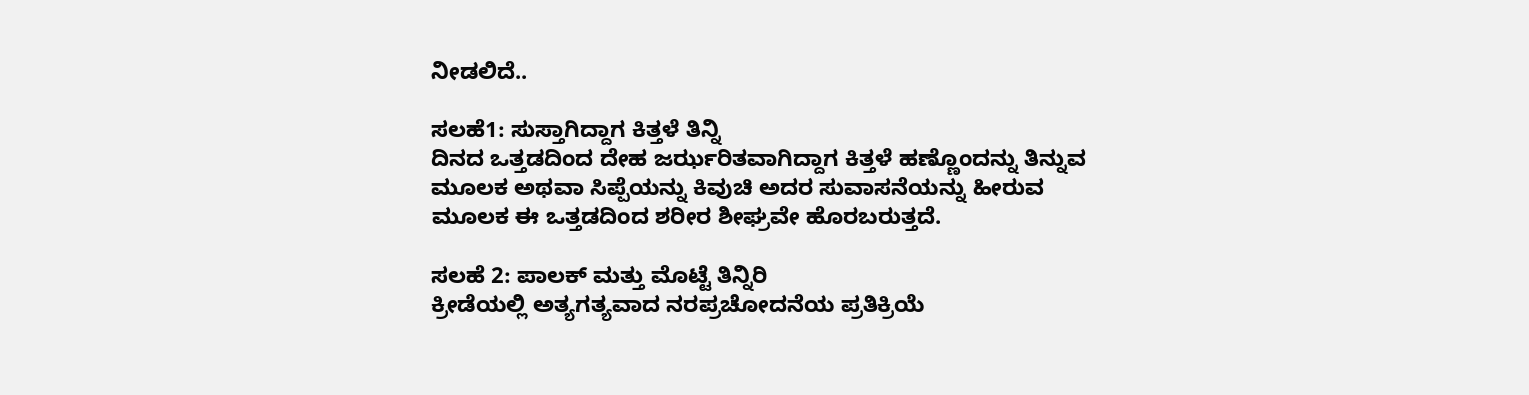ನೀಡಲಿದೆ..

ಸಲಹೆ1: ಸುಸ್ತಾಗಿದ್ದಾಗ ಕಿತ್ತಳೆ ತಿನ್ನಿ
ದಿನದ ಒತ್ತಡದಿಂದ ದೇಹ ಜರ್ಝರಿತವಾಗಿದ್ದಾಗ ಕಿತ್ತಳೆ ಹಣ್ಣೊಂದನ್ನು ತಿನ್ನುವ ಮೂಲಕ ಅಥವಾ ಸಿಪ್ಪೆಯನ್ನು ಕಿವುಚಿ ಅದರ ಸುವಾಸನೆಯನ್ನು ಹೀರುವ ಮೂಲಕ ಈ ಒತ್ತಡದಿಂದ ಶರೀರ ಶೀಘ್ರವೇ ಹೊರಬರುತ್ತದೆ.

ಸಲಹೆ 2: ಪಾಲಕ್ ಮತ್ತು ಮೊಟ್ಟೆ ತಿನ್ನಿರಿ
ಕ್ರೀಡೆಯಲ್ಲಿ ಅತ್ಯಗತ್ಯವಾದ ನರಪ್ರಚೋದನೆಯ ಪ್ರತಿಕ್ರಿಯೆ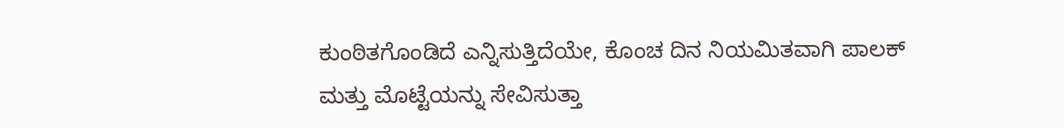ಕುಂಠಿತಗೊಂಡಿದೆ ಎನ್ನಿಸುತ್ತಿದೆಯೇ, ಕೊಂಚ ದಿನ ನಿಯಮಿತವಾಗಿ ಪಾಲಕ್ ಮತ್ತು ಮೊಟ್ಟೆಯನ್ನು ಸೇವಿಸುತ್ತಾ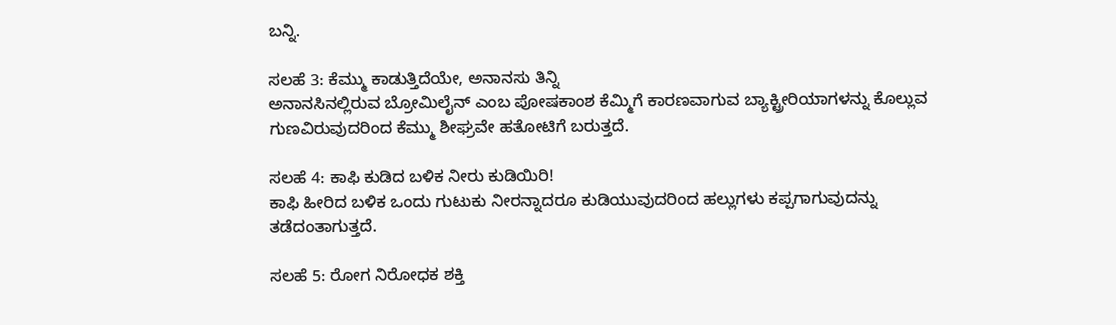ಬನ್ನಿ.

ಸಲಹೆ 3: ಕೆಮ್ಮು ಕಾಡುತ್ತಿದೆಯೇ, ಅನಾನಸು ತಿನ್ನಿ
ಅನಾನಸಿನಲ್ಲಿರುವ ಬ್ರೋಮಿಲೈನ್ ಎಂಬ ಪೋಷಕಾಂಶ ಕೆಮ್ಮಿಗೆ ಕಾರಣವಾಗುವ ಬ್ಯಾಕ್ಟ್ರೀರಿಯಾಗಳನ್ನು ಕೊಲ್ಲುವ ಗುಣವಿರುವುದರಿಂದ ಕೆಮ್ಮು ಶೀಘ್ರವೇ ಹತೋಟಿಗೆ ಬರುತ್ತದೆ.

ಸಲಹೆ 4: ಕಾಫಿ ಕುಡಿದ ಬಳಿಕ ನೀರು ಕುಡಿಯಿರಿ!
ಕಾಫಿ ಹೀರಿದ ಬಳಿಕ ಒಂದು ಗುಟುಕು ನೀರನ್ನಾದರೂ ಕುಡಿಯುವುದರಿಂದ ಹಲ್ಲುಗಳು ಕಪ್ಪಗಾಗುವುದನ್ನು ತಡೆದಂತಾಗುತ್ತದೆ.

ಸಲಹೆ 5: ರೋಗ ನಿರೋಧಕ ಶಕ್ತಿ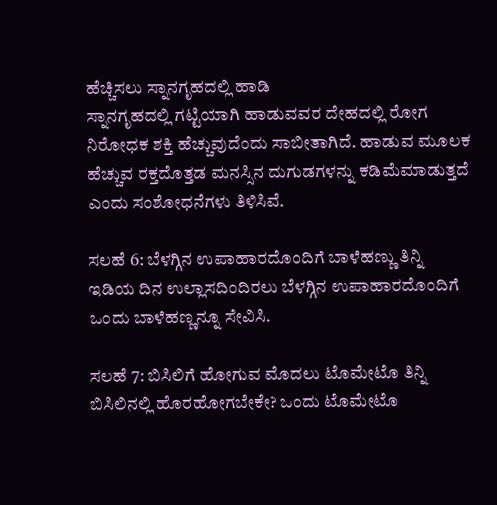ಹೆಚ್ಚಿಸಲು ಸ್ನಾನಗೃಹದಲ್ಲಿ ಹಾಡಿ
ಸ್ನಾನಗೃಹದಲ್ಲಿ ಗಟ್ಟಿಯಾಗಿ ಹಾಡುವವರ ದೇಹದಲ್ಲಿ ರೋಗ ನಿರೋಧಕ ಶಕ್ತಿ ಹೆಚ್ಚುವುದೆಂದು ಸಾಬೀತಾಗಿದೆ. ಹಾಡುವ ಮೂಲಕ ಹೆಚ್ಚುವ ರಕ್ತದೊತ್ತಡ ಮನಸ್ಸಿನ ದುಗುಡಗಳನ್ನು ಕಡಿಮೆಮಾಡುತ್ತದೆ ಎಂದು ಸಂಶೋಧನೆಗಳು ತಿಳಿಸಿವೆ.

ಸಲಹೆ 6: ಬೆಳಗ್ಗಿನ ಉಪಾಹಾರದೊಂದಿಗೆ ಬಾಳೆಹಣ್ಣು ತಿನ್ನಿ
ಇಡಿಯ ದಿನ ಉಲ್ಲಾಸದಿಂದಿರಲು ಬೆಳಗ್ಗಿನ ಉಪಾಹಾರದೊಂದಿಗೆ ಒಂದು ಬಾಳೆಹಣ್ಣನ್ನೂ ಸೇವಿಸಿ.

ಸಲಹೆ 7: ಬಿಸಿಲಿಗೆ ಹೋಗುವ ಮೊದಲು ಟೊಮೇಟೊ ತಿನ್ನಿ
ಬಿಸಿಲಿನಲ್ಲಿ ಹೊರಹೋಗಬೇಕೇ? ಒಂದು ಟೊಮೇಟೊ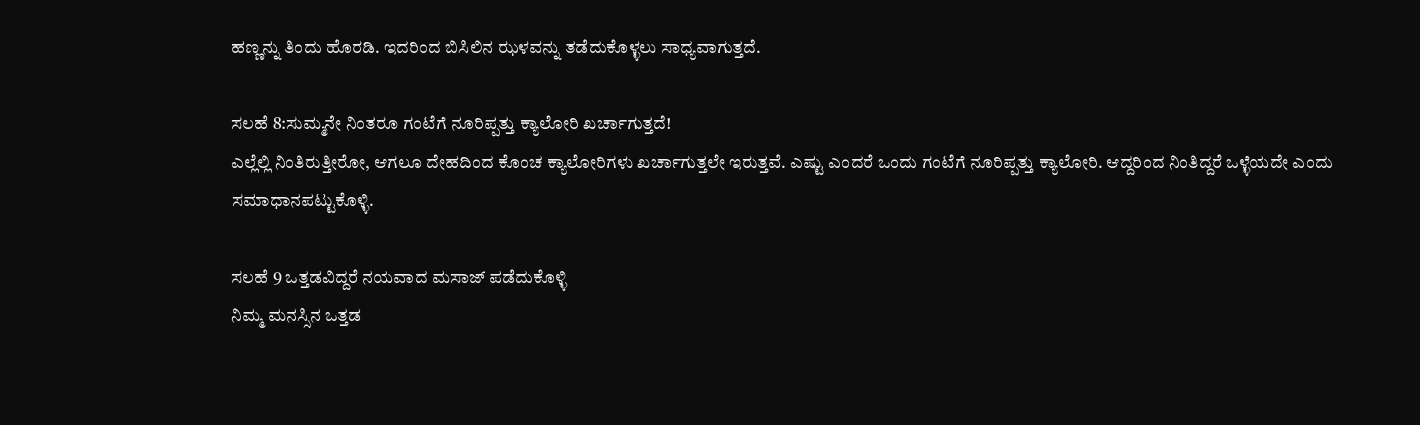ಹಣ್ಣನ್ನು ತಿಂದು ಹೊರಡಿ. ಇದರಿಂದ ಬಿಸಿಲಿನ ಝಳವನ್ನು ತಡೆದುಕೊಳ್ಳಲು ಸಾಧ್ಯವಾಗುತ್ತದೆ.

ಸಲಹೆ 8:ಸುಮ್ಮನೇ ನಿಂತರೂ ಗಂಟೆಗೆ ನೂರಿಪ್ಪತ್ತು ಕ್ಯಾಲೋರಿ ಖರ್ಚಾಗುತ್ತದೆ!
ಎಲ್ಲೆಲ್ಲಿ ನಿಂತಿರುತ್ತೀರೋ, ಆಗಲೂ ದೇಹದಿಂದ ಕೊಂಚ ಕ್ಯಾಲೋರಿಗಳು ಖರ್ಚಾಗುತ್ತಲೇ ಇರುತ್ತವೆ. ಎಷ್ಟು ಎಂದರೆ ಒಂದು ಗಂಟೆಗೆ ನೂರಿಪ್ಪತ್ತು ಕ್ಯಾಲೋರಿ. ಆದ್ದರಿಂದ ನಿಂತಿದ್ದರೆ ಒಳ್ಳೆಯದೇ ಎಂದು ಸಮಾಧಾನಪಟ್ಟುಕೊಳ್ಳಿ.

ಸಲಹೆ 9 ಒತ್ತಡವಿದ್ದರೆ ನಯವಾದ ಮಸಾಜ್ ಪಡೆದುಕೊಳ್ಳಿ
ನಿಮ್ಮ ಮನಸ್ಸಿನ ಒತ್ತಡ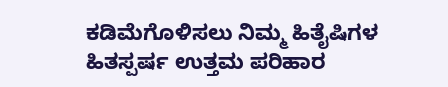ಕಡಿಮೆಗೊಳಿಸಲು ನಿಮ್ಮ ಹಿತೈಷಿಗಳ ಹಿತಸ್ಪರ್ಷ ಉತ್ತಮ ಪರಿಹಾರ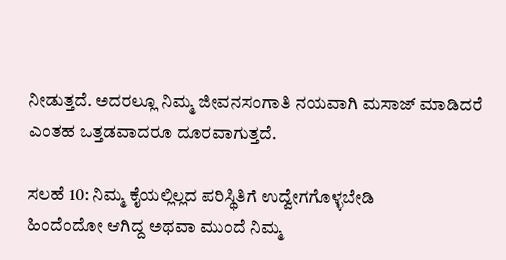ನೀಡುತ್ತದೆ. ಅದರಲ್ಲೂ ನಿಮ್ಮ ಜೀವನಸಂಗಾತಿ ನಯವಾಗಿ ಮಸಾಜ್ ಮಾಡಿದರೆ ಎಂತಹ ಒತ್ತಡವಾದರೂ ದೂರವಾಗುತ್ತದೆ.

ಸಲಹೆ 10: ನಿಮ್ಮ ಕೈಯಲ್ಲಿಲ್ಲದ ಪರಿಸ್ಥಿತಿಗೆ ಉದ್ವೇಗಗೊಳ್ಳಬೇಡಿ
ಹಿಂದೆಂದೋ ಆಗಿದ್ದ ಅಥವಾ ಮುಂದೆ ನಿಮ್ಮ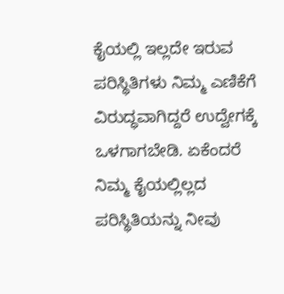ಕೈಯಲ್ಲಿ ಇಲ್ಲದೇ ಇರುವ ಪರಿಸ್ಥಿತಿಗಳು ನಿಮ್ಮ ಎಣಿಕೆಗೆ ವಿರುದ್ಧವಾಗಿದ್ದರೆ ಉದ್ವೇಗಕ್ಕೆ ಒಳಗಾಗಬೇಡಿ. ಏಕೆಂದರೆ ನಿಮ್ಮ ಕೈಯಲ್ಲಿಲ್ಲದ ಪರಿಸ್ಥಿತಿಯನ್ನು ನೀವು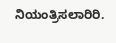ನಿಯಂತ್ರಿಸಲಾರಿರಿ.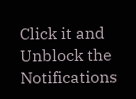Click it and Unblock the Notifications